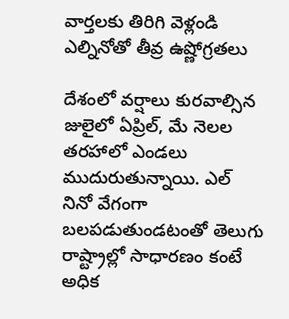వార్తలకు తిరిగి వెళ్లండి
ఎల్నినోతో తీవ్ర ఉష్ణోగ్రతలు

దేశంలో వర్షాలు కురవాల్సిన జులైలో ఏప్రిల్, మే నెలల తరహాలో ఎండలు ముదురుతున్నాయి. ఎల్ నినో వేగంగా బలపడుతుండటంతో తెలుగు రాష్ట్రాల్లో సాధారణం కంటే అధిక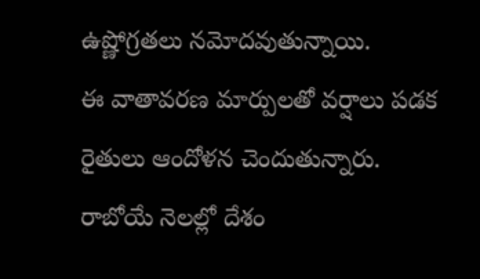ఉష్ణోగ్రతలు నమోదవుతున్నాయి.
ఈ వాతావరణ మార్పులతో వర్షాలు పడక రైతులు ఆందోళన చెందుతున్నారు. రాబోయే నెలల్లో దేశం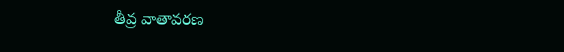తీవ్ర వాతావరణ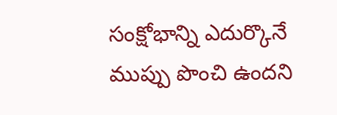సంక్షోభాన్ని ఎదుర్కొనే ముప్పు పొంచి ఉందని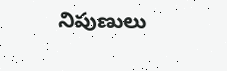నిపుణులు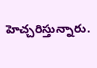హెచ్చరిస్తున్నారు.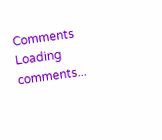Comments
Loading comments...